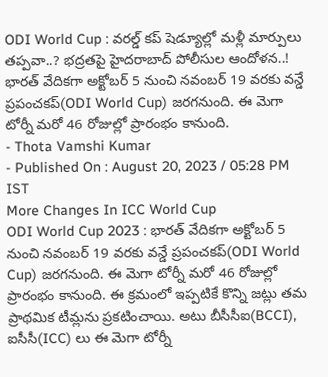ODI World Cup : వరల్డ్ కప్ షెడ్యూల్లో మళ్లీ మార్పులు తప్పవా..? భద్రతపై హైదరాబాద్ పోలీసుల ఆందోళన..!
భారత్ వేదికగా అక్టోబర్ 5 నుంచి నవంబర్ 19 వరకు వన్డే ప్రపంచకప్(ODI World Cup) జరగనుంది. ఈ మెగా టోర్నీ మరో 46 రోజుల్లో ప్రారంభం కానుంది.
- Thota Vamshi Kumar
- Published On : August 20, 2023 / 05:28 PM IST
More Changes In ICC World Cup
ODI World Cup 2023 : భారత్ వేదికగా అక్టోబర్ 5 నుంచి నవంబర్ 19 వరకు వన్డే ప్రపంచకప్(ODI World Cup) జరగనుంది. ఈ మెగా టోర్నీ మరో 46 రోజుల్లో ప్రారంభం కానుంది. ఈ క్రమంలో ఇప్పటికే కొన్ని జట్లు తమ ప్రాథమిక టీమ్లను ప్రకటించాయి. అటు బీసీసీఐ(BCCI), ఐసీసీ(ICC) లు ఈ మెగా టోర్నీ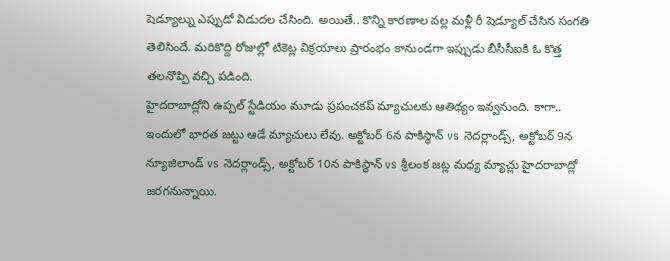షెడ్యూల్ను ఎప్పుడో విడుదల చేసింది. అయితే.. కొన్ని కారణాల వల్ల మళ్లీ రీ షెడ్యూల్ చేసిన సంగతి తెలిసిందే. మరికొద్ది రోజుల్లో టికెట్ల విక్రయాలు ప్రారంభం కానుండగా ఇప్పుడు బీసీసీఐకి ఓ కొత్త తలనొప్పి వచ్చి పడింది.
హైదరాబాద్లోని ఉప్పల్ స్టేడియం మూడు ప్రపంచకప్ మ్యాచులకు ఆతిథ్యం ఇవ్వనుంది. కాగా.. ఇందులో భారత జట్టు ఆడే మ్యాచులు లేవు. అక్టోబర్ 6న పాకిస్థాన్ vs నెదర్లాండ్స్, అక్టోబర్ 9న న్యూజిలాండ్ vs నెదర్లాండ్స్, అక్టోబర్ 10న పాకిస్థాన్ vs శ్రీలంక జట్ల మధ్య మ్యాచ్లు హైదరాబాద్లో జరగనున్నాయి.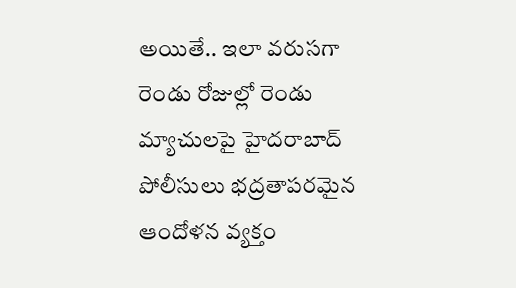అయితే.. ఇలా వరుసగా రెండు రోజుల్లో రెండు మ్యాచులపై హైదరాబాద్ పోలీసులు భద్రతాపరమైన ఆందోళన వ్యక్తం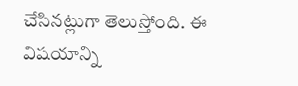చేసినట్లుగా తెలుస్తోంది. ఈ విషయాన్ని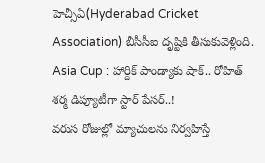హెచ్సీఏ(Hyderabad Cricket Association) బీసీసీఐ దృష్టికి తీసుకువెళ్లింది.
Asia Cup : హార్దిక్ పాండ్యాకు షాక్.. రోహిత్ శర్మ డిప్యూటీగా స్టార్ పేసర్..!
వరుస రోజుల్లో మ్యాచులను నిర్వహిస్తే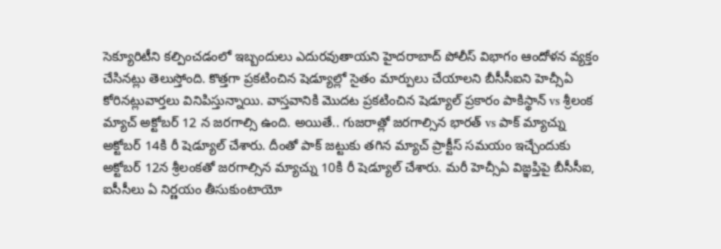సెక్యూరిటీని కల్పించడంలో ఇబ్బందులు ఎదురవుతాయని హైదరాబాద్ పోలీస్ విభాగం ఆందోళన వ్యక్తం చేసినట్లు తెలుస్తోంది. కొత్తగా ప్రకటించిన షెడ్యూల్లో సైతం మార్పులు చేయాలని బీసీసీఐని హెచ్సీఏ కోరినట్లువార్తలు వినిపిస్తున్నాయి. వాస్తవానికి మొదట ప్రకటించిన షెడ్యూల్ ప్రకారం పాకిస్థాన్ vs శ్రీలంక మ్యాచ్ అక్టోబర్ 12 న జరగాల్సి ఉంది. అయితే.. గుజరాత్లో జరగాల్సిన భారత్ vs పాక్ మ్యాచ్ను అక్టోబర్ 14కి రీ షెడ్యూల్ చేశారు. దీంతో పాక్ జట్టుకు తగిన మ్యాచ్ ప్రాక్టీస్ సమయం ఇచ్చేందుకు అక్టోబర్ 12న శ్రీలంకతో జరగాల్సిన మ్యాచ్ను 10కి రీ షెడ్యూల్ చేశారు. మరీ హెచ్సీఏ విజ్ఞప్తిపై బీసీసీఐ, ఐసీసీలు ఏ నిర్ణయం తీసుకుంటాయో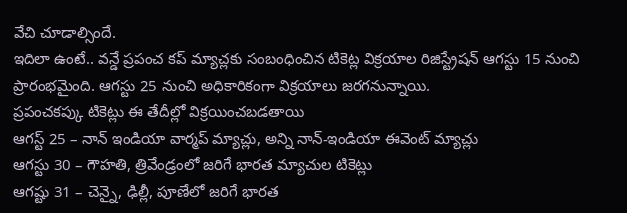వేచి చూడాల్సిందే.
ఇదిలా ఉంటే.. వన్డే ప్రపంచ కప్ మ్యాచ్లకు సంబంధించిన టికెట్ల విక్రయాల రిజిస్ట్రేషన్ ఆగస్టు 15 నుంచి ప్రారంభమైంది. ఆగస్టు 25 నుంచి అధికారికంగా విక్రయాలు జరగనున్నాయి.
ప్రపంచకప్కు టికెట్లు ఈ తేదీల్లో విక్రయించబడతాయి
ఆగస్ట్ 25 – నాన్ ఇండియా వార్మప్ మ్యాచ్లు, అన్ని నాన్-ఇండియా ఈవెంట్ మ్యాచ్లు
ఆగస్టు 30 – గౌహతి, త్రివేండ్రంలో జరిగే భారత మ్యాచుల టికెట్లు
ఆగష్టు 31 – చెన్నై, ఢిల్లీ, పూణేలో జరిగే భారత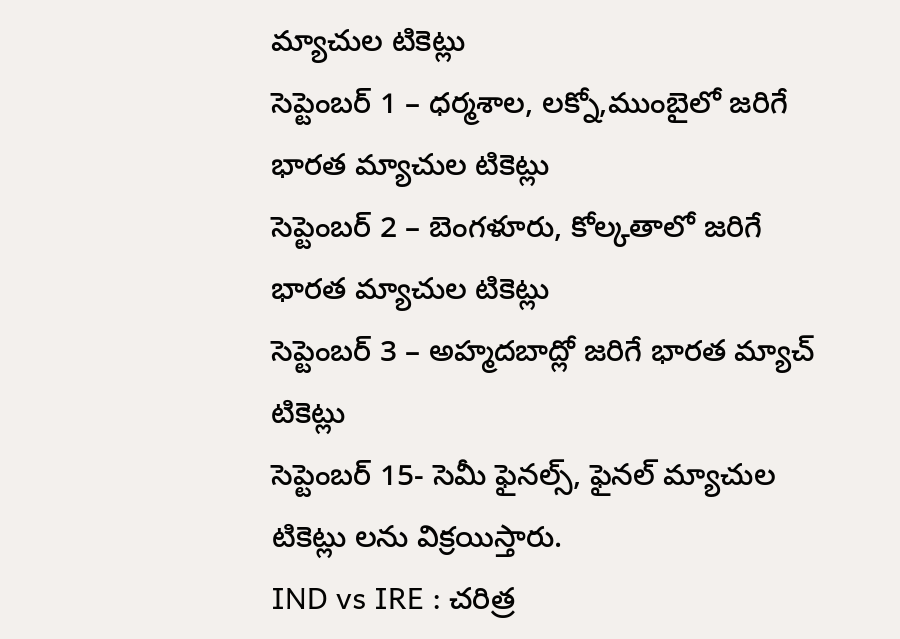మ్యాచుల టికెట్లు
సెప్టెంబర్ 1 – ధర్మశాల, లక్నో,ముంబైలో జరిగే భారత మ్యాచుల టికెట్లు
సెప్టెంబర్ 2 – బెంగళూరు, కోల్కతాలో జరిగే భారత మ్యాచుల టికెట్లు
సెప్టెంబర్ 3 – అహ్మదబాద్లో జరిగే భారత మ్యాచ్ టికెట్లు
సెప్టెంబర్ 15- సెమీ ఫైనల్స్, ఫైనల్ మ్యాచుల టికెట్లు లను విక్రయిస్తారు.
IND vs IRE : చరిత్ర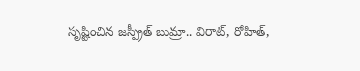సృష్టించిన జస్ప్రీత్ బుమ్రా.. విరాట్, రోహిత్,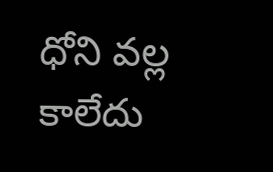ధోని వల్ల కాలేదు